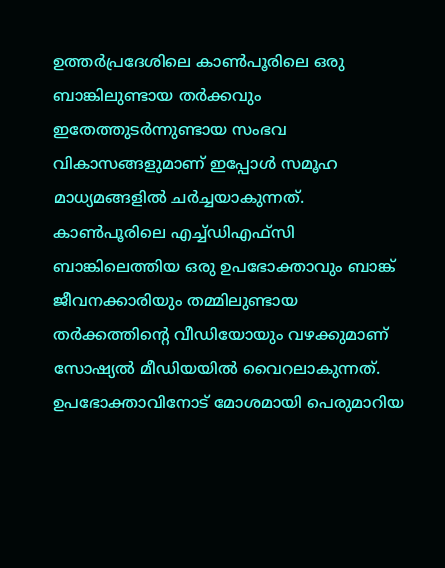ഉത്തർപ്രദേശിലെ കാണ്‍പൂരിലെ ഒരു ബാങ്കിലുണ്ടായ തർക്കവും ഇതേത്തുടർന്നുണ്ടായ സംഭവ വികാസങ്ങളുമാണ് ഇപ്പോള്‍ സമൂഹ മാധ്യമങ്ങളില്‍ ചർച്ചയാകുന്നത്. കാണ്‍പൂരിലെ എച്ച്‌ഡിഎഫ്സി ബാങ്കിലെത്തിയ ഒരു ഉപഭോക്താവും ബാങ്ക് ജീവനക്കാരിയും തമ്മിലുണ്ടായ തർക്കത്തിന്റെ വീഡിയോയും വഴക്കുമാണ് സോഷ്യല്‍ മീഡിയയില്‍ വൈറലാകുന്നത്. ഉപഭോക്താവിനോട് മോശമായി പെരുമാറിയ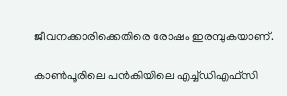ജീവനക്കാരിക്കെതിരെ രോഷം ഇരമ്പുകയാണ്.

കാണ്‍പൂരിലെ പൻകിയിലെ എച്ച്‌ഡിഎഫ്സി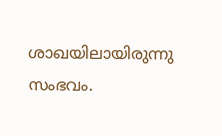ശാഖയിലായിരുന്നു സംഭവം.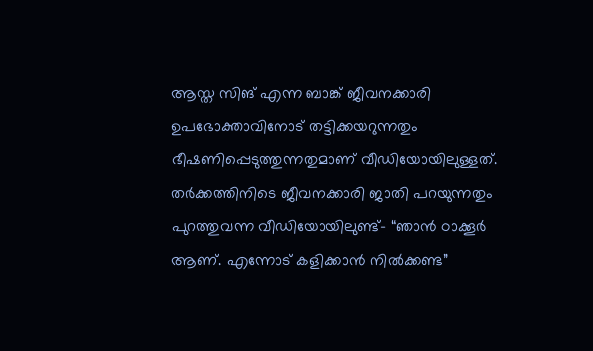ആസ്ത സിങ് എന്ന ബാങ്ക് ജീവനക്കാരി ഉപഭോക്താവിനോട് തട്ടിക്കയറുന്നതും ഭീഷണിപ്പെടുത്തുന്നതുമാണ് വീഡിയോയിലുള്ളത്. തർക്കത്തിനിടെ ജീവനക്കാരി ജാതി പറയുന്നതും പുറത്തുവന്ന വീഡിയോയിലുണ്ട്- “ഞാൻ ഠാക്കൂർ ആണ്. എന്നോട് കളിക്കാൻ നില്‍ക്കണ്ട”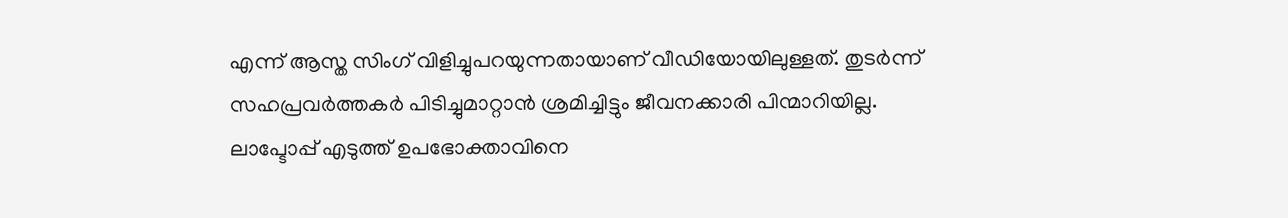എന്ന് ആസ്ത സിംഗ് വിളിച്ചുപറയുന്നതായാണ് വീഡിയോയിലുള്ളത്. തുടർന്ന് സഹപ്രവർത്തകർ പിടിച്ചുമാറ്റാൻ ശ്രമിച്ചിട്ടും ജീവനക്കാരി പിന്മാറിയില്ല. ലാപ്ടോപ്പ് എടുത്ത് ഉപഭോക്താവിനെ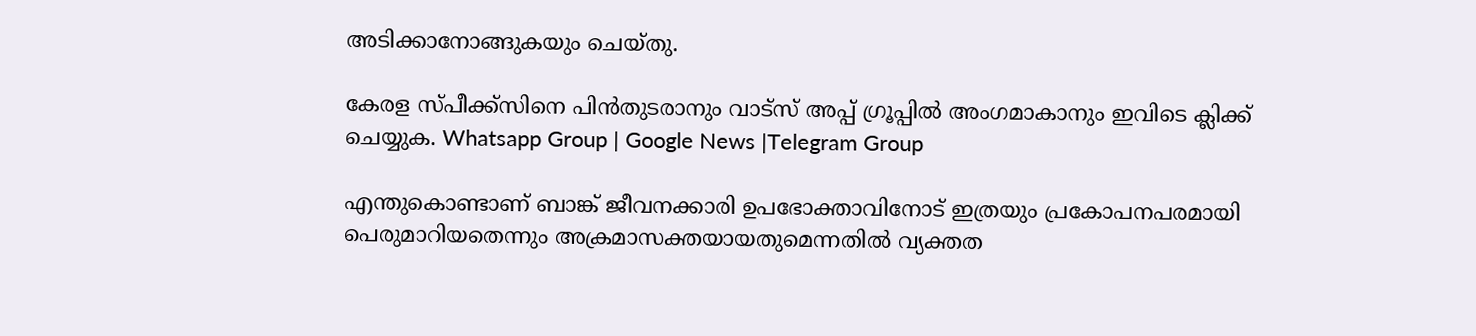അടിക്കാനോങ്ങുകയും ചെയ്തു.

കേരള സ്പീക്ക്സിനെ പിൻതുടരാനും വാട്സ് അപ്പ് ഗ്രൂപ്പിൽ അംഗമാകാനും ഇവിടെ ക്ലിക്ക് ചെയ്യുക. Whatsapp Group | Google News |Telegram Group

എന്തുകൊണ്ടാണ് ബാങ്ക് ജീവനക്കാരി ഉപഭോക്താവിനോട് ഇത്രയും പ്രകോപനപരമായി പെരുമാറിയതെന്നും അക്രമാസക്തയായതുമെന്നതില്‍ വ്യക്തത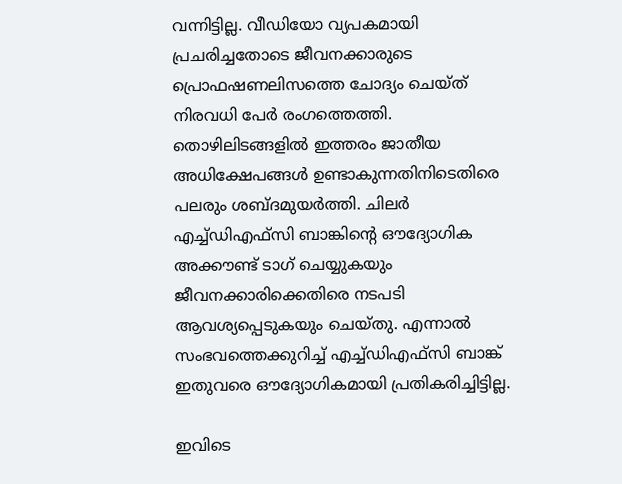വന്നിട്ടില്ല. വീഡിയോ വ്യപകമായി പ്രചരിച്ചതോടെ ജീവനക്കാരുടെ പ്രൊഫഷണലിസത്തെ ചോദ്യം ചെയ്ത് നിരവധി പേർ രംഗത്തെത്തി. തൊഴിലിടങ്ങളില്‍ ഇത്തരം ജാതീയ അധിക്ഷേപങ്ങള്‍ ഉണ്ടാകുന്നതിനിടെതിരെ പലരും ശബ്ദമുയർത്തി. ചിലർ എച്ച്‌ഡിഎഫ്സി ബാങ്കിന്റെ ഔദ്യോഗിക അക്കൗണ്ട് ടാഗ് ചെയ്യുകയും ജീവനക്കാരിക്കെതിരെ നടപടി ആവശ്യപ്പെടുകയും ചെയ്തു. എന്നാല്‍ സംഭവത്തെക്കുറിച്ച്‌ എച്ച്‌ഡിഎഫ്സി ബാങ്ക് ഇതുവരെ ഔദ്യോഗികമായി പ്രതികരിച്ചിട്ടില്ല.

ഇവിടെ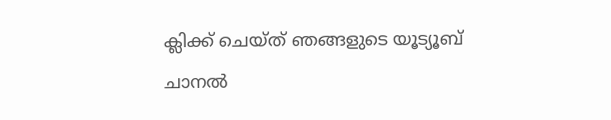ക്ലിക്ക് ചെയ്ത് ഞങ്ങളുടെ യൂട്യൂബ് ചാനൽ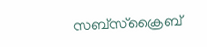സബ്സ്ക്രൈബ്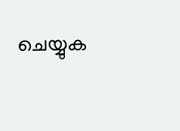ചെയ്യുക